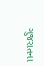ગુજરાતના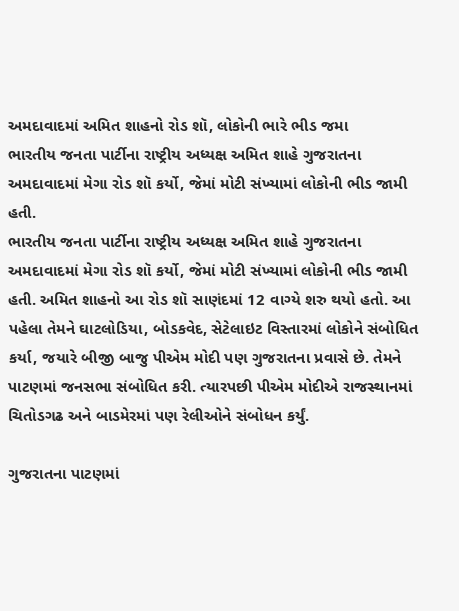અમદાવાદમાં અમિત શાહનો રોડ શૉ, લોકોની ભારે ભીડ જમા
ભારતીય જનતા પાર્ટીના રાષ્ટ્રીય અધ્યક્ષ અમિત શાહે ગુજરાતના અમદાવાદમાં મેગા રોડ શૉ કર્યો, જેમાં મોટી સંખ્યામાં લોકોની ભીડ જામી હતી.
ભારતીય જનતા પાર્ટીના રાષ્ટ્રીય અધ્યક્ષ અમિત શાહે ગુજરાતના અમદાવાદમાં મેગા રોડ શૉ કર્યો, જેમાં મોટી સંખ્યામાં લોકોની ભીડ જામી હતી. અમિત શાહનો આ રોડ શૉ સાણંદમાં 12 વાગ્યે શરુ થયો હતો. આ પહેલા તેમને ઘાટલોડિયા, બોડકવેદ, સેટેલાઇટ વિસ્તારમાં લોકોને સંબોધિત કર્યા, જયારે બીજી બાજુ પીએમ મોદી પણ ગુજરાતના પ્રવાસે છે. તેમને પાટણમાં જનસભા સંબોધિત કરી. ત્યારપછી પીએમ મોદીએ રાજસ્થાનમાં ચિતોડગઢ અને બાડમેરમાં પણ રેલીઓને સંબોધન કર્યું.

ગુજરાતના પાટણમાં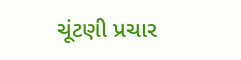ચૂંટણી પ્રચાર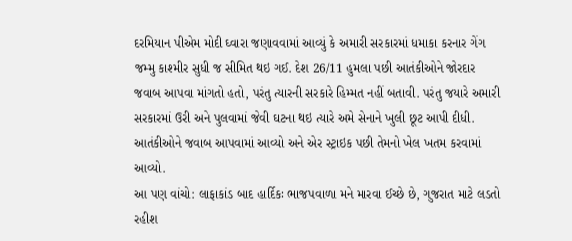દરમિયાન પીએમ મોદી ઘ્વારા જણાવવામાં આવ્યું કે અમારી સરકારમાં ધમાકા કરનાર ગેંગ જમ્મુ કાશ્મીર સુધી જ સીમિત થઇ ગઈ. દેશ 26/11 હુમલા પછી આતંકીઓને જોરદાર જવાબ આપવા માંગતો હતો, પરંતુ ત્યારની સરકારે હિમ્મત નહીં બતાવી. પરંતુ જયારે અમારી સરકારમાં ઉરી અને પુલવામાં જેવી ઘટના થઇ ત્યારે અમે સેનાને ખુલી છૂટ આપી દીધી. આતંકીઓને જવાબ આપવામાં આવ્યો અને એર સ્ટ્રાઇક પછી તેમનો ખેલ ખતમ કરવામાં આવ્યો.
આ પણ વાંચો: લાફાકાંડ બાદ હાર્દિકઃ ભાજપવાળા મને મારવા ઈચ્છે છે, ગુજરાત માટે લડતો રહીશ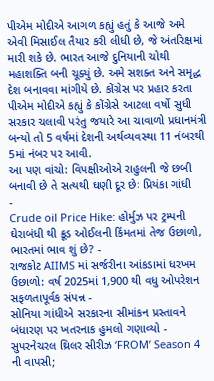પીએમ મોદીએ આગળ કહ્યું હતું કે આજે અમે એવી મિસાઈલ તૈયાર કરી લીધી છે, જે અંતરિક્ષમાં મારી શકે છે. ભારત આજે દુનિયાની ચોથી મહાશક્તિ બની ચૂક્યું છે. અમે સશક્ત અને સમૃદ્ધ દેશ બનાવવા માંગીયે છે. કોંગ્રેસ પર પ્રહાર કરતા પીએમ મોદીએ કહ્યું કે કોંગ્રેસે આટલા વર્ષો સુધી સરકાર ચલાવી પરંતુ જયારે આ ચાવાળો પ્રધાનમંત્રી બન્યો તો 5 વર્ષમાં દેશની અર્થવ્યવસ્થા 11 નંબરથી 5માં નંબર પર આવી.
આ પણ વાંચો: વિપક્ષીઓએ રાહુલની જે છબી બનાવી છે તે સત્યથી ઘણી દૂર છેઃ પ્રિયંકા ગાંધી
-
Crude oil Price Hike: હોર્મુઝ પર ટ્રમ્પની ઘેરાબંધી થી ક્રૂડ ઓઈલની કિંમતમાં તેજ ઉછાળો, ભારતમાં ભાવ શું છે? -
રાજકોટ AIIMS માં સર્જરીના આંકડામાં ધરખમ ઉછાળો: વર્ષ 2025માં 1,900 થી વધુ ઓપરેશન સફળતાપૂર્વક સંપન્ન -
સોનિયા ગાંધીએ સરકારના સીમાંકન પ્રસ્તાવને બંધારણ પર ખતરનાક હુમલો ગણાવ્યો -
સુપરનેચરલ થ્રિલર સીરીઝ ‘FROM’ Season 4 ની વાપસી;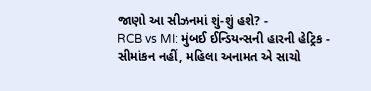જાણો આ સીઝનમાં શું-શું હશે? -
RCB vs MI: મુંબઈ ઈન્ડિયન્સની હારની હેટ્રિક -
સીમાંકન નહીં, મહિલા અનામત એ સાચો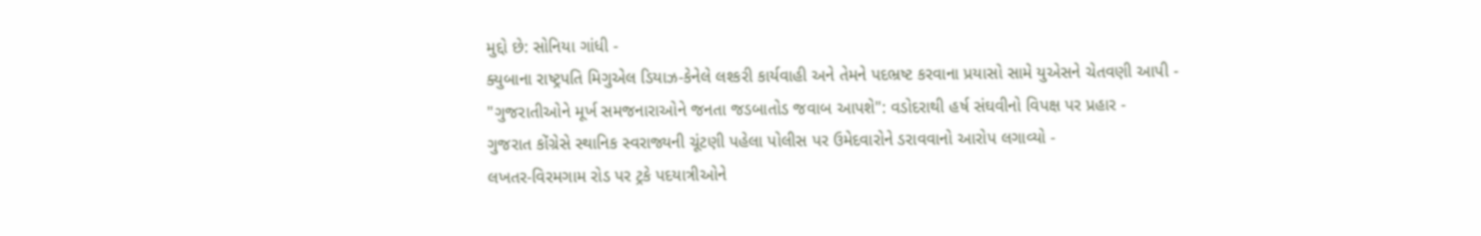મુદ્દો છે: સોનિયા ગાંધી -
ક્યુબાના રાષ્ટ્રપતિ મિગુએલ ડિયાઝ-કેનેલે લશ્કરી કાર્યવાહી અને તેમને પદભ્રષ્ટ કરવાના પ્રયાસો સામે યુએસને ચેતવણી આપી -
"ગુજરાતીઓને મૂર્ખ સમજનારાઓને જનતા જડબાતોડ જવાબ આપશે": વડોદરાથી હર્ષ સંઘવીનો વિપક્ષ પર પ્રહાર -
ગુજરાત કોંગ્રેસે સ્થાનિક સ્વરાજ્યની ચૂંટણી પહેલા પોલીસ પર ઉમેદવારોને ડરાવવાનો આરોપ લગાવ્યો -
લખતર-વિરમગામ રોડ પર ટ્રકે પદયાત્રીઓને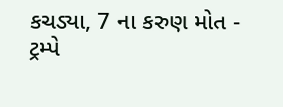કચડ્યા, 7 ના કરુણ મોત -
ટ્રમ્પે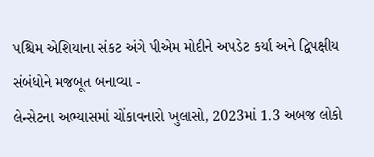પશ્ચિમ એશિયાના સંકટ અંગે પીએમ મોદીને અપડેટ કર્યા અને દ્વિપક્ષીય સંબંધોને મજબૂત બનાવ્યા -
લેન્સેટના અભ્યાસમાં ચોંકાવનારો ખુલાસો, 2023માં 1.3 અબજ લોકો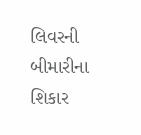લિવરની બીમારીના શિકાર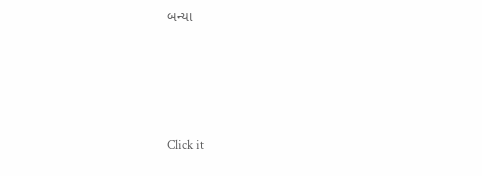બન્યા








Click it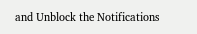and Unblock the Notifications